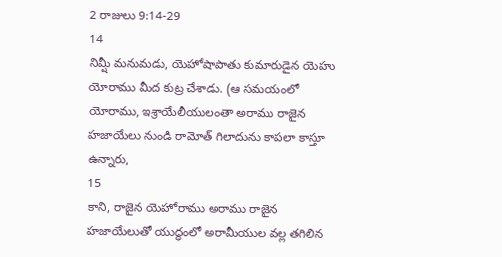2 రాజులు 9:14-29
14
నిమ్షీ మనుమడు, యెహోషాపాతు కుమారుడైన యెహు యోరాము మీద కుట్ర చేశాడు. (ఆ సమయంలో యోరాము, ఇశ్రాయేలీయులంతా అరాము రాజైన హజాయేలు నుండి రామోత్ గిలాదును కాపలా కాస్తూ ఉన్నారు,
15
కాని, రాజైన యెహోరాము అరాము రాజైన హజాయేలుతో యుద్ధంలో అరామీయుల వల్ల తగిలిన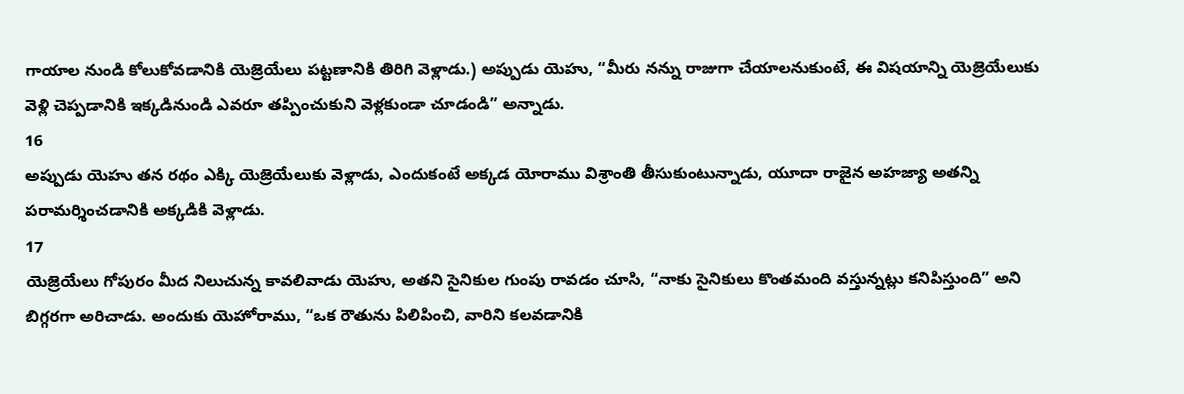గాయాల నుండి కోలుకోవడానికి యెజ్రెయేలు పట్టణానికి తిరిగి వెళ్లాడు.) అప్పుడు యెహు, “మీరు నన్ను రాజుగా చేయాలనుకుంటే, ఈ విషయాన్ని యెజ్రెయేలుకు వెళ్లి చెప్పడానికి ఇక్కడినుండి ఎవరూ తప్పించుకుని వెళ్లకుండా చూడండి” అన్నాడు.
16
అప్పుడు యెహు తన రథం ఎక్కి యెజ్రెయేలుకు వెళ్లాడు, ఎందుకంటే అక్కడ యోరాము విశ్రాంతి తీసుకుంటున్నాడు, యూదా రాజైన అహజ్యా అతన్ని పరామర్శించడానికి అక్కడికి వెళ్లాడు.
17
యెజ్రెయేలు గోపురం మీద నిలుచున్న కావలివాడు యెహు, అతని సైనికుల గుంపు రావడం చూసి, “నాకు సైనికులు కొంతమంది వస్తున్నట్లు కనిపిస్తుంది” అని బిగ్గరగా అరిచాడు. అందుకు యెహోరాము, “ఒక రౌతును పిలిపించి, వారిని కలవడానికి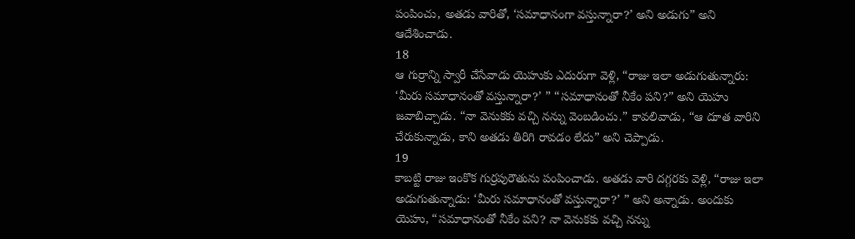పంపించు, అతడు వారితో, ‘సమాధానంగా వస్తున్నారా?’ అని అడుగు” అని ఆదేశించాడు.
18
ఆ గుర్రాన్ని స్వారీ చేసేవాడు యెహుకు ఎదురుగా వెళ్లి, “రాజు ఇలా అడుగుతున్నారు: ‘మీరు సమాధానంతో వస్తున్నారా?’ ” “సమాధానంతో నీకేం పని?” అని యెహు జవాబిచ్చాడు. “నా వెనుకకు వచ్చి నన్ను వెంబడించు.” కావలివాడు, “ఆ దూత వారిని చేరుకున్నాడు, కాని అతడు తిరిగి రావడం లేదు” అని చెప్పాడు.
19
కాబట్టి రాజు ఇంకొక గుర్రపురౌతును పంపించాడు. అతడు వారి దగ్గరకు వెళ్లి, “రాజు ఇలా అడుగుతున్నాడు: ‘మీరు సమాధానంతో వస్తున్నారా?’ ” అని అన్నాడు. అందుకు యెహు, “సమాధానంతో నీకేం పని? నా వెనుకకు వచ్చి నన్ను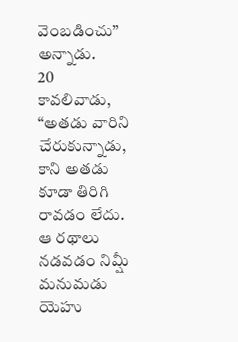వెంబడించు” అన్నాడు.
20
కావలివాడు, “అతడు వారిని చేరుకున్నాడు, కాని అతడు కూడా తిరిగి రావడం లేదు. ఆ రథాలు నడవడం నిమ్షీ మనుమడు యెహు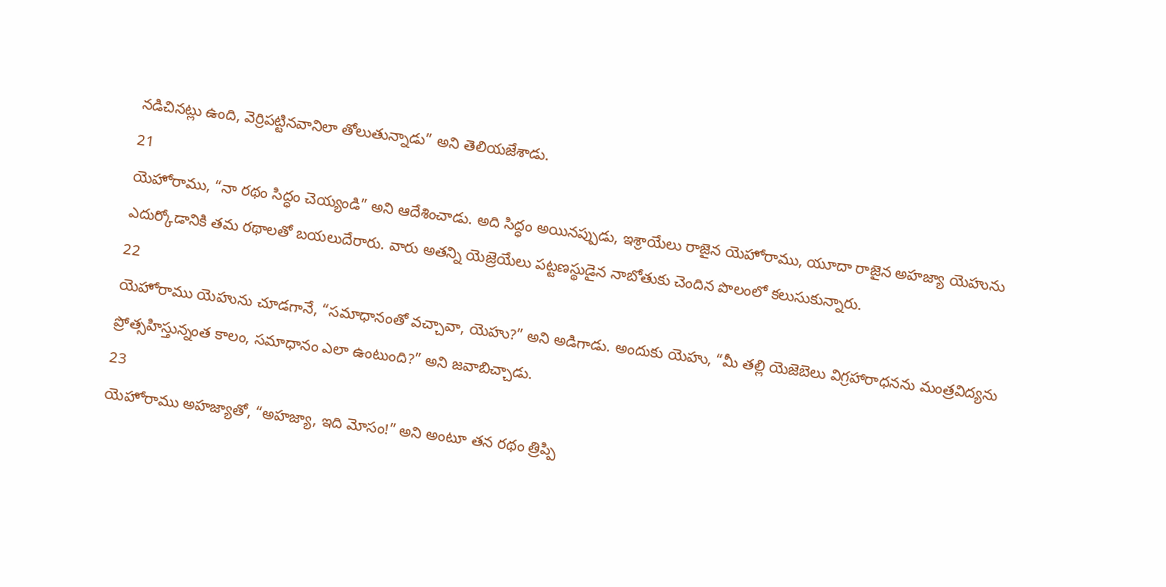నడిచినట్లు ఉంది, వెర్రిపట్టినవానిలా తోలుతున్నాడు” అని తెలియజేశాడు.
21
యెహోరాము, “నా రథం సిద్ధం చెయ్యండి” అని ఆదేశించాడు. అది సిద్ధం అయినప్పుడు, ఇశ్రాయేలు రాజైన యెహోరాము, యూదా రాజైన అహజ్యా యెహును ఎదుర్కోడానికి తమ రథాలతో బయలుదేరారు. వారు అతన్ని యెజ్రెయేలు పట్టణస్థుడైన నాబోతుకు చెందిన పొలంలో కలుసుకున్నారు.
22
యెహోరాము యెహును చూడగానే, “సమాధానంతో వచ్చావా, యెహు?” అని అడిగాడు. అందుకు యెహు, “మీ తల్లి యెజెబెలు విగ్రహారాధనను మంత్రవిద్యను ప్రోత్సహిస్తున్నంత కాలం, సమాధానం ఎలా ఉంటుంది?” అని జవాబిచ్చాడు.
23
యెహోరాము అహజ్యాతో, “అహజ్యా, ఇది మోసం!” అని అంటూ తన రథం త్రిప్పి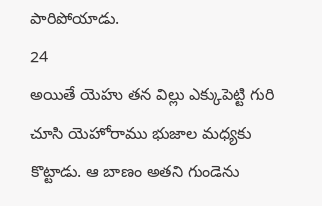పారిపోయాడు.
24
అయితే యెహు తన విల్లు ఎక్కుపెట్టి గురి చూసి యెహోరాము భుజాల మధ్యకు కొట్టాడు. ఆ బాణం అతని గుండెను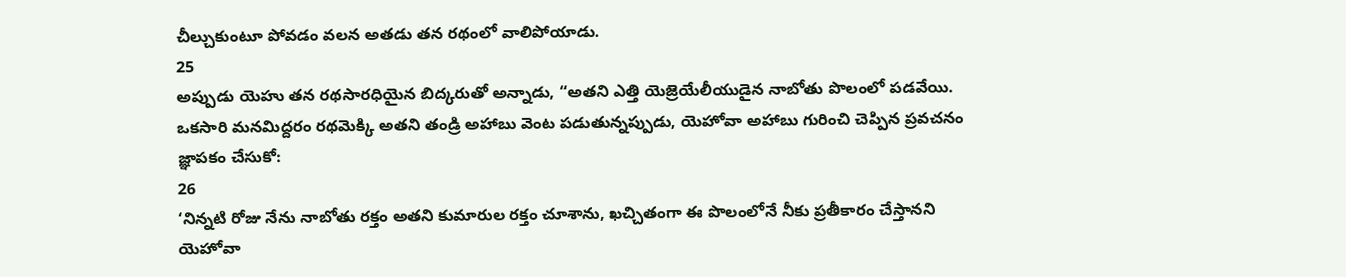చీల్చుకుంటూ పోవడం వలన అతడు తన రథంలో వాలిపోయాడు.
25
అప్పుడు యెహు తన రథసారధియైన బిద్కరుతో అన్నాడు, “అతని ఎత్తి యెజ్రెయేలీయుడైన నాబోతు పొలంలో పడవేయి. ఒకసారి మనమిద్దరం రథమెక్కి అతని తండ్రి అహాబు వెంట పడుతున్నప్పుడు, యెహోవా అహాబు గురించి చెప్పిన ప్రవచనం జ్ఞాపకం చేసుకో:
26
‘నిన్నటి రోజు నేను నాబోతు రక్తం అతని కుమారుల రక్తం చూశాను, ఖచ్చితంగా ఈ పొలంలోనే నీకు ప్రతీకారం చేస్తానని యెహోవా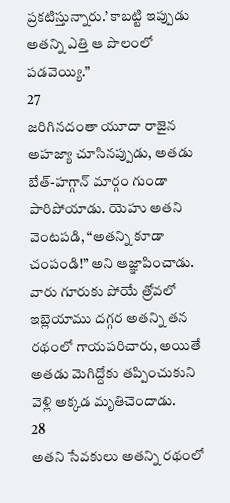ప్రకటిస్తున్నారు.’ కాబట్టి ఇప్పుడు అతన్ని ఎత్తి ఆ పొలంలో పడవెయ్యి.”
27
జరిగినదంతా యూదా రాజైన అహజ్యా చూసినప్పుడు, అతడు బేత్-హగ్గాన్ మార్గం గుండా పారిపోయాడు. యెహు అతని వెంటపడి, “అతన్ని కూడా చంపండి!” అని ఆజ్ఞాపించాడు. వారు గూరుకు పోయే త్రోవలో ఇబ్లెయాము దగ్గర అతన్ని తన రథంలో గాయపరిచారు, అయితే అతడు మెగిద్దోకు తప్పించుకుని వెళ్లి అక్కడ మృతిచెందాడు.
28
అతని సేవకులు అతన్ని రథంలో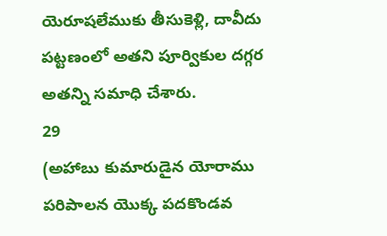యెరూషలేముకు తీసుకెళ్లి, దావీదు పట్టణంలో అతని పూర్వికుల దగ్గర అతన్ని సమాధి చేశారు.
29
(అహాబు కుమారుడైన యోరాము పరిపాలన యొక్క పదకొండవ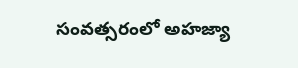సంవత్సరంలో అహజ్యా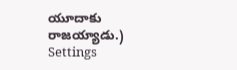యూదాకు రాజయ్యాడు.)
Settings